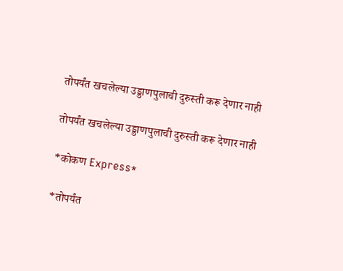तोपर्यंत खचलेल्‍या उड्डाणपुलाची दुरुस्ती करू देणार नाही

तोपर्यंत खचलेल्‍या उड्डाणपुलाची दुरुस्ती करू देणार नाही

*कोकण Express*

*तोपर्यंत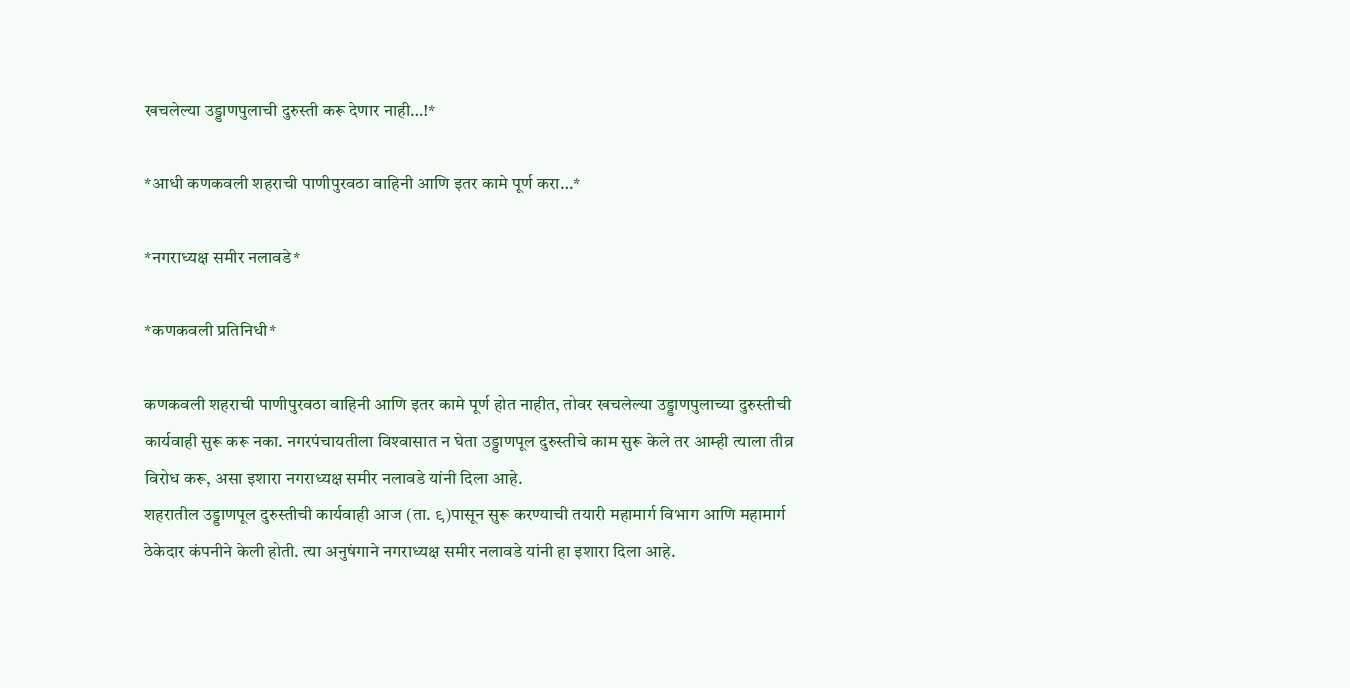खचलेल्‍या उड्डाणपुलाची दुरुस्ती करू देणार नाही…!*

*आधी कणकवली शहराची पाणीपुरवठा वाहिनी आणि इतर कामे पूर्ण करा…*

*नगराध्यक्ष समीर नलावडे*

*कणकवली प्रतिनिधी*

कणकवली शहराची पाणीपुरवठा वाहिनी आणि इतर कामे पूर्ण होत नाहीत, तोवर खचलेल्‍या उड्डाणपुलाच्या दुरुस्तीची कार्यवाही सुरू करू नका. नगरपंचायतीला विश्‍वासात न घेता उड्डाणपूल दुरुस्तीचे काम सुरू केले तर आम्‍ही त्‍याला तीव्र विरोध करू, असा इशारा नगराध्यक्ष समीर नलावडे यांनी दिला आहे.
शहरातील उड्डाणपूल दुरुस्तीची कार्यवाही आज (ता. ९)पासून सुरू करण्याची तयारी महामार्ग विभाग आणि महामार्ग ठेकेदार कंपनीने केली होती. त्‍या अनुषंगाने नगराध्यक्ष समीर नलावडे यांनी हा इशारा दिला आहे.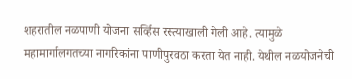शहरातील नळपाणी योजना सर्व्हिस रस्त्याखाली गेली आहे. त्‍यामुळे महामार्गालगतच्या नागरिकांना पाणीपुरवठा करता येत नाही. येथील नळयोजनेची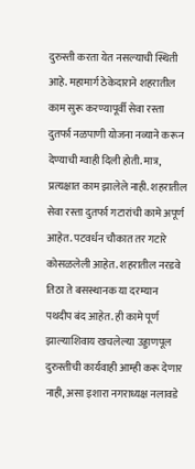दुरुस्ती करता येत नसल्‍याची स्थिती आहे. महामार्ग ठेकेदाराने शहरातील काम सुरू करण्यापूर्वी सेवा रस्ता दुतर्फा नळपाणी योजना नव्याने करून देण्याची ग्‍वाही दिली होती. मात्र, प्रत्‍यक्षात काम झालेले नाही. शहरातील सेवा रस्ता दुतर्फा गटारांची कामे अपूर्ण आहेत. पटवर्धन चौकात तर गटारे कोसळलेली आहेत. शहरातील नरडवे तिठा ते बसस्थानक या दरम्‍यान पथदीप बंद आहेत. ही कामे पूर्ण झाल्‍याशिवाय खचलेल्‍या उड्डाणपूल दुरुस्तीची कार्यवाही आम्‍ही करू देणार नाही, असा इशारा नगराध्यक्ष नलावडे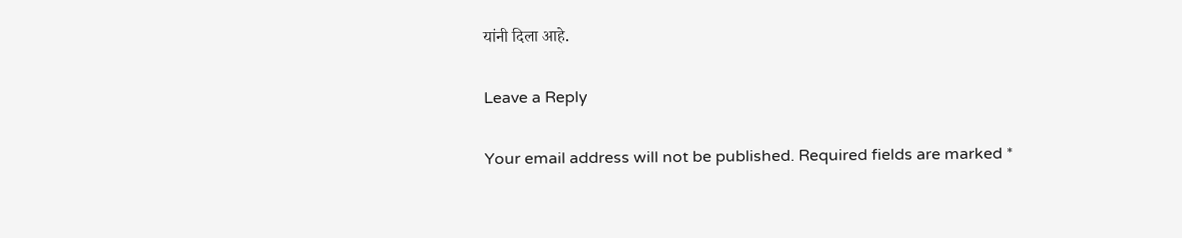यांनी दिला आहे.

Leave a Reply

Your email address will not be published. Required fields are marked *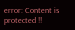error: Content is protected !!